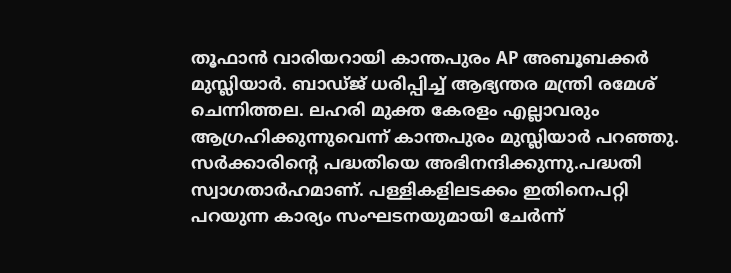തൂഫാൻ വാരിയറായി കാന്തപുരം AP അബൂബക്കർ മുസ്ലിയാർ. ബാഡ്ജ് ധരിപ്പിച്ച് ആഭ്യന്തര മന്ത്രി രമേശ് ചെന്നിത്തല. ലഹരി മുക്ത കേരളം എല്ലാവരും ആഗ്രഹിക്കുന്നുവെന്ന് കാന്തപുരം മുസ്ലിയാർ പറഞ്ഞു. സർക്കാരിൻ്റെ പദ്ധതിയെ അഭിനന്ദിക്കുന്നു.പദ്ധതി സ്വാഗതാർഹമാണ്. പള്ളികളിലടക്കം ഇതിനെപറ്റി പറയുന്ന കാര്യം സംഘടനയുമായി ചേർന്ന്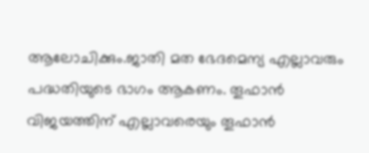ആലോചിക്കും.ജാതി മത ഭേദമെന്യ എല്ലാവരും പദ്ധതിയുടെ ഭാഗം ആകണം. തൂഫാൻ വിജയത്തിന് എല്ലാവരെയും തൂഫാൻ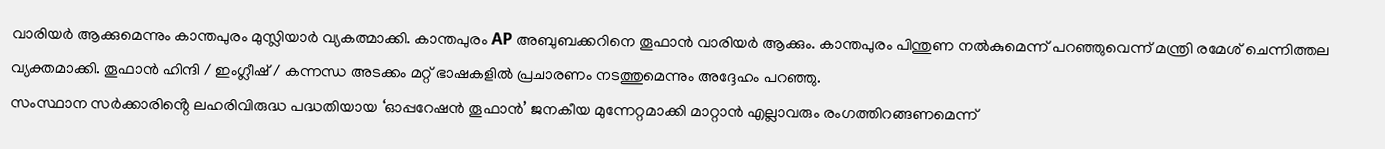വാരിയർ ആക്കുമെന്നും കാന്തപുരം മുസ്ലിയാർ വ്യകത്മാക്കി. കാന്തപുരം AP അബുബക്കറിനെ തൂഫാൻ വാരിയർ ആക്കും. കാന്തപുരം പിന്തുണ നൽകുമെന്ന് പറഞ്ഞുവെന്ന് മന്ത്രി രമേശ് ചെന്നിത്തല വ്യക്തമാക്കി. തൂഫാൻ ഹിന്ദി / ഇംഗ്ലീഷ് / കന്നന്ധ അടക്കം മറ്റ് ഭാഷകളിൽ പ്രചാരണം നടത്തുമെന്നും അദ്ദേഹം പറഞ്ഞു.
സംസ്ഥാന സർക്കാരിൻ്റെ ലഹരിവിരുദ്ധ പദ്ധതിയായ ‘ഓപ്പറേഷൻ തൂഫാൻ’ ജനകീയ മുന്നേറ്റമാക്കി മാറ്റാൻ എല്ലാവരും രംഗത്തിറങ്ങണമെന്ന്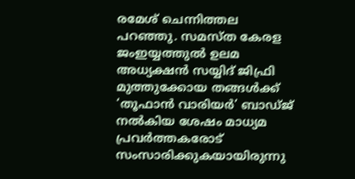രമേശ് ചെന്നിത്തല പറഞ്ഞു. സമസ്ത കേരള ജംഇയ്യത്തുൽ ഉലമ അധ്യക്ഷൻ സയ്യിദ് ജിഫ്രി മുത്തുക്കോയ തങ്ങൾക്ക് ‘തൂഫാൻ വാരിയർ’ ബാഡ്ജ് നൽകിയ ശേഷം മാധ്യമ പ്രവർത്തകരോട് സംസാരിക്കുകയായിരുന്നു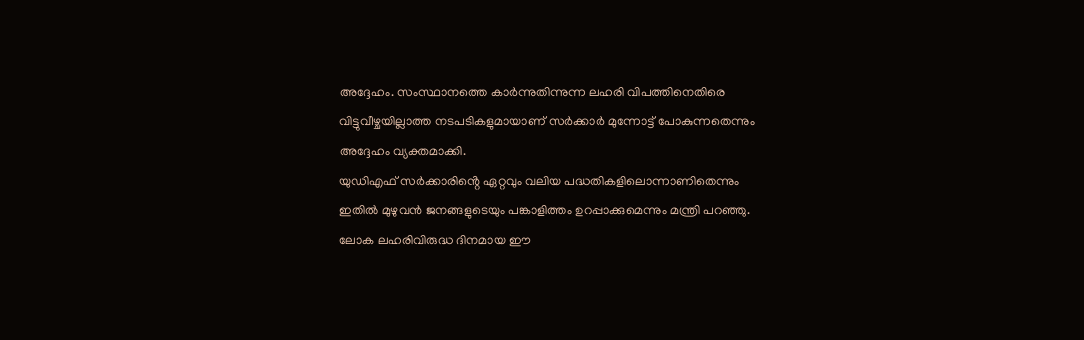അദ്ദേഹം. സംസ്ഥാനത്തെ കാർന്നുതിന്നുന്ന ലഹരി വിപത്തിനെതിരെ വിട്ടുവീഴ്ചയില്ലാത്ത നടപടികളുമായാണ് സർക്കാർ മുന്നോട്ട് പോകുന്നതെന്നും അദ്ദേഹം വ്യക്തമാക്കി.
യുഡിഎഫ് സർക്കാരിൻ്റെ ഏറ്റവും വലിയ പദ്ധതികളിലൊന്നാണിതെന്നും ഇതിൽ മുഴുവൻ ജനങ്ങളുടെയും പങ്കാളിത്തം ഉറപ്പാക്കുമെന്നും മന്ത്രി പറഞ്ഞു. ലോക ലഹരിവിരുദ്ധ ദിനമായ ഈ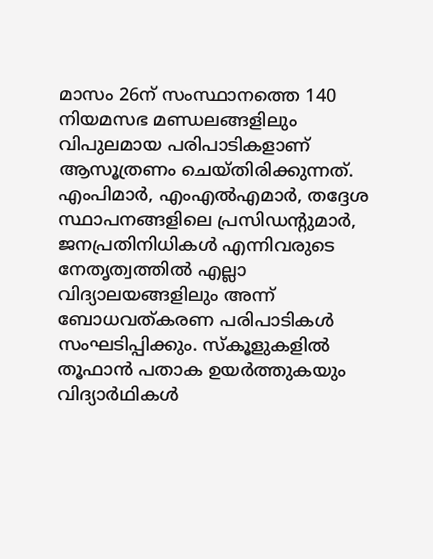മാസം 26ന് സംസ്ഥാനത്തെ 140 നിയമസഭ മണ്ഡലങ്ങളിലും വിപുലമായ പരിപാടികളാണ് ആസൂത്രണം ചെയ്തിരിക്കുന്നത്.
എംപിമാർ, എംഎൽഎമാർ, തദ്ദേശ സ്ഥാപനങ്ങളിലെ പ്രസിഡൻ്റുമാർ, ജനപ്രതിനിധികൾ എന്നിവരുടെ നേതൃത്വത്തിൽ എല്ലാ വിദ്യാലയങ്ങളിലും അന്ന് ബോധവത്കരണ പരിപാടികൾ സംഘടിപ്പിക്കും. സ്കൂളുകളിൽ തൂഫാൻ പതാക ഉയർത്തുകയും വിദ്യാർഥികൾ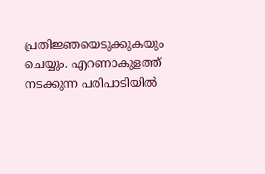പ്രതിജ്ഞയെടുക്കുകയും ചെയ്യും. എറണാകുളത്ത് നടക്കുന്ന പരിപാടിയിൽ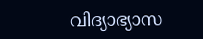വിദ്യാഭ്യാസ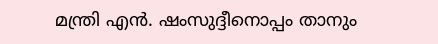മന്ത്രി എൻ. ഷംസുദ്ദീനൊപ്പം താനും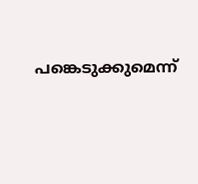പങ്കെടുക്കുമെന്ന്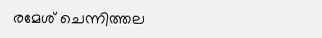രമേശ് ചെന്നിത്തല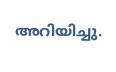അറിയിച്ചു.